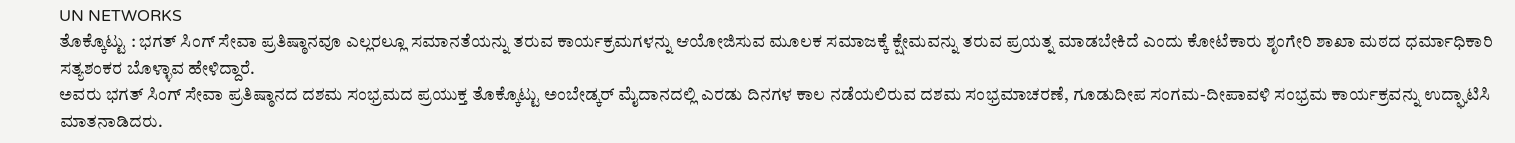UN NETWORKS
ತೊಕ್ಕೊಟ್ಟು : ಭಗತ್ ಸಿಂಗ್ ಸೇವಾ ಪ್ರತಿಷ್ಠಾನವೂ ಎಲ್ಲರಲ್ಲೂ ಸಮಾನತೆಯನ್ನು ತರುವ ಕಾರ್ಯಕ್ರಮಗಳನ್ನು ಆಯೋಜಿಸುವ ಮೂಲಕ ಸಮಾಜಕ್ಕೆ ಕ್ಷೇಮವನ್ನು ತರುವ ಪ್ರಯತ್ನ ಮಾಡಬೇಕಿದೆ ಎಂದು ಕೋಟೆಕಾರು ಶೃಂಗೇರಿ ಶಾಖಾ ಮಠದ ಧರ್ಮಾಧಿಕಾರಿ ಸತ್ಯಶಂಕರ ಬೊಳ್ಳಾವ ಹೇಳಿದ್ದಾರೆ.
ಅವರು ಭಗತ್ ಸಿಂಗ್ ಸೇವಾ ಪ್ರತಿಷ್ಠಾನದ ದಶಮ ಸಂಭ್ರಮದ ಪ್ರಯುಕ್ತ ತೊಕ್ಕೊಟ್ಟು ಅಂಬೇಡ್ಕರ್ ಮೈದಾನದಲ್ಲಿ ಎರಡು ದಿನಗಳ ಕಾಲ ನಡೆಯಲಿರುವ ದಶಮ ಸಂಭ್ರಮಾಚರಣೆ, ಗೂಡುದೀಪ ಸಂಗಮ-ದೀಪಾವಳಿ ಸಂಭ್ರಮ ಕಾರ್ಯಕ್ರವನ್ನು ಉದ್ಘಾಟಿಸಿ ಮಾತನಾಡಿದರು.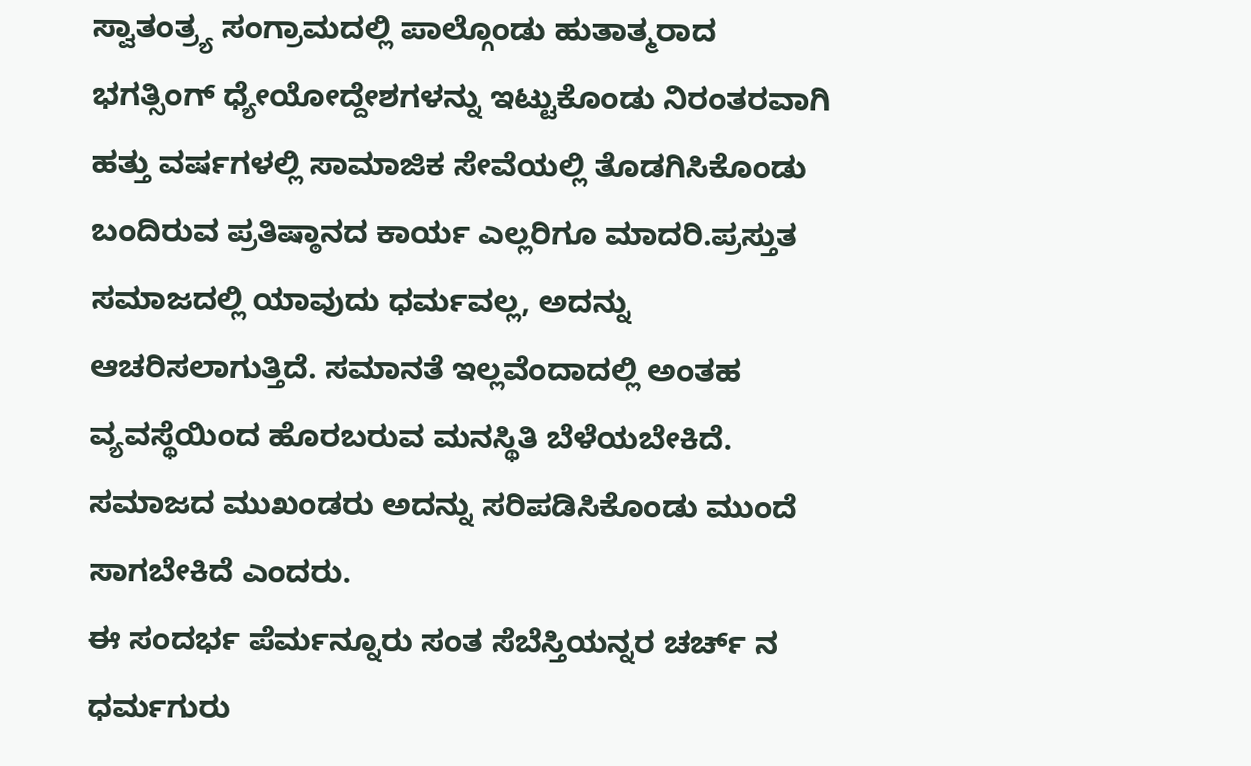ಸ್ವಾತಂತ್ರ್ಯ ಸಂಗ್ರಾಮದಲ್ಲಿ ಪಾಲ್ಗೊಂಡು ಹುತಾತ್ಮರಾದ ಭಗತ್ಸಿಂಗ್ ಧ್ಯೇಯೋದ್ದೇಶಗಳನ್ನು ಇಟ್ಟುಕೊಂಡು ನಿರಂತರವಾಗಿ ಹತ್ತು ವರ್ಷಗಳಲ್ಲಿ ಸಾಮಾಜಿಕ ಸೇವೆಯಲ್ಲಿ ತೊಡಗಿಸಿಕೊಂಡು ಬಂದಿರುವ ಪ್ರತಿಷ್ಠಾನದ ಕಾರ್ಯ ಎಲ್ಲರಿಗೂ ಮಾದರಿ.ಪ್ರಸ್ತುತ ಸಮಾಜದಲ್ಲಿ ಯಾವುದು ಧರ್ಮವಲ್ಲ, ಅದನ್ನು ಆಚರಿಸಲಾಗುತ್ತಿದೆ. ಸಮಾನತೆ ಇಲ್ಲವೆಂದಾದಲ್ಲಿ ಅಂತಹ ವ್ಯವಸ್ಥೆಯಿಂದ ಹೊರಬರುವ ಮನಸ್ಥಿತಿ ಬೆಳೆಯಬೇಕಿದೆ. ಸಮಾಜದ ಮುಖಂಡರು ಅದನ್ನು ಸರಿಪಡಿಸಿಕೊಂಡು ಮುಂದೆ ಸಾಗಬೇಕಿದೆ ಎಂದರು.
ಈ ಸಂದರ್ಭ ಪೆರ್ಮನ್ನೂರು ಸಂತ ಸೆಬೆಸ್ತಿಯನ್ನರ ಚರ್ಚ್ ನ ಧರ್ಮಗುರು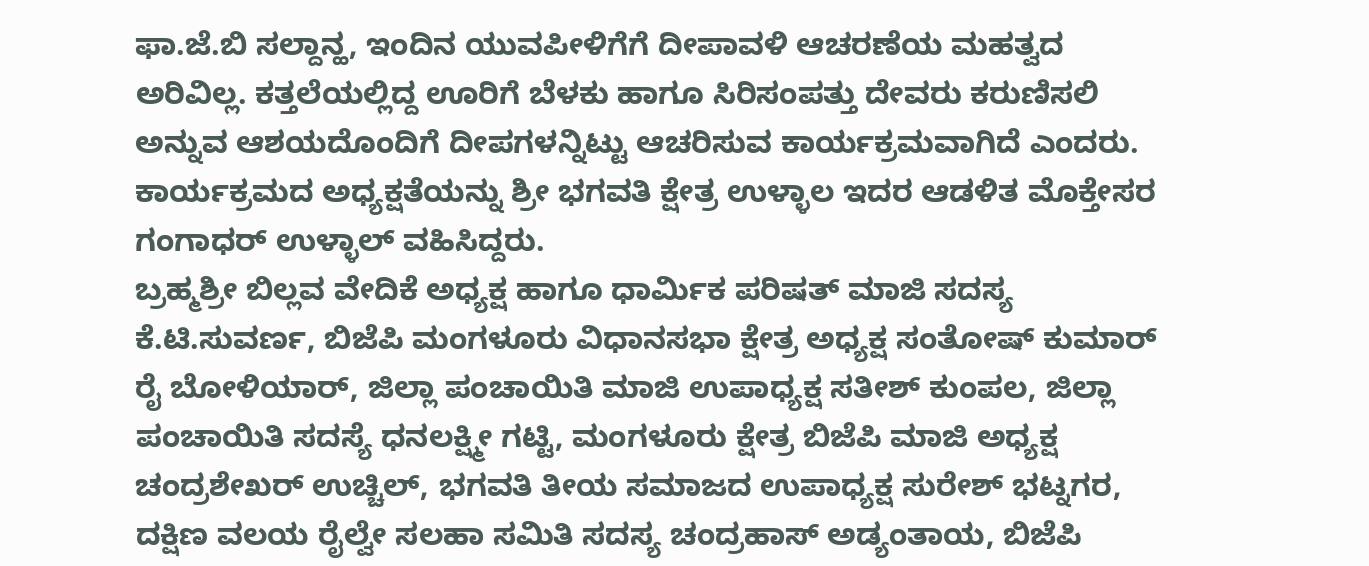ಫಾ.ಜೆ.ಬಿ ಸಲ್ದಾನ್ಹ, ಇಂದಿನ ಯುವಪೀಳಿಗೆಗೆ ದೀಪಾವಳಿ ಆಚರಣೆಯ ಮಹತ್ವದ ಅರಿವಿಲ್ಲ. ಕತ್ತಲೆಯಲ್ಲಿದ್ದ ಊರಿಗೆ ಬೆಳಕು ಹಾಗೂ ಸಿರಿಸಂಪತ್ತು ದೇವರು ಕರುಣಿಸಲಿ ಅನ್ನುವ ಆಶಯದೊಂದಿಗೆ ದೀಪಗಳನ್ನಿಟ್ಟು ಆಚರಿಸುವ ಕಾರ್ಯಕ್ರಮವಾಗಿದೆ ಎಂದರು.
ಕಾರ್ಯಕ್ರಮದ ಅಧ್ಯಕ್ಷತೆಯನ್ನು ಶ್ರೀ ಭಗವತಿ ಕ್ಷೇತ್ರ ಉಳ್ಳಾಲ ಇದರ ಆಡಳಿತ ಮೊಕ್ತೇಸರ ಗಂಗಾಧರ್ ಉಳ್ಳಾಲ್ ವಹಿಸಿದ್ದರು.
ಬ್ರಹ್ಮಶ್ರೀ ಬಿಲ್ಲವ ವೇದಿಕೆ ಅಧ್ಯಕ್ಷ ಹಾಗೂ ಧಾರ್ಮಿಕ ಪರಿಷತ್ ಮಾಜಿ ಸದಸ್ಯ ಕೆ.ಟಿ.ಸುವರ್ಣ, ಬಿಜೆಪಿ ಮಂಗಳೂರು ವಿಧಾನಸಭಾ ಕ್ಷೇತ್ರ ಅಧ್ಯಕ್ಷ ಸಂತೋಷ್ ಕುಮಾರ್ ರೈ ಬೋಳಿಯಾರ್, ಜಿಲ್ಲಾ ಪಂಚಾಯಿತಿ ಮಾಜಿ ಉಪಾಧ್ಯಕ್ಷ ಸತೀಶ್ ಕುಂಪಲ, ಜಿಲ್ಲಾ ಪಂಚಾಯಿತಿ ಸದಸ್ಯೆ ಧನಲಕ್ಷ್ಮೀ ಗಟ್ಟಿ, ಮಂಗಳೂರು ಕ್ಷೇತ್ರ ಬಿಜೆಪಿ ಮಾಜಿ ಅಧ್ಯಕ್ಷ ಚಂದ್ರಶೇಖರ್ ಉಚ್ಚಿಲ್, ಭಗವತಿ ತೀಯ ಸಮಾಜದ ಉಪಾಧ್ಯಕ್ಷ ಸುರೇಶ್ ಭಟ್ನಗರ, ದಕ್ಷಿಣ ವಲಯ ರೈಲ್ವೇ ಸಲಹಾ ಸಮಿತಿ ಸದಸ್ಯ ಚಂದ್ರಹಾಸ್ ಅಡ್ಯಂತಾಯ, ಬಿಜೆಪಿ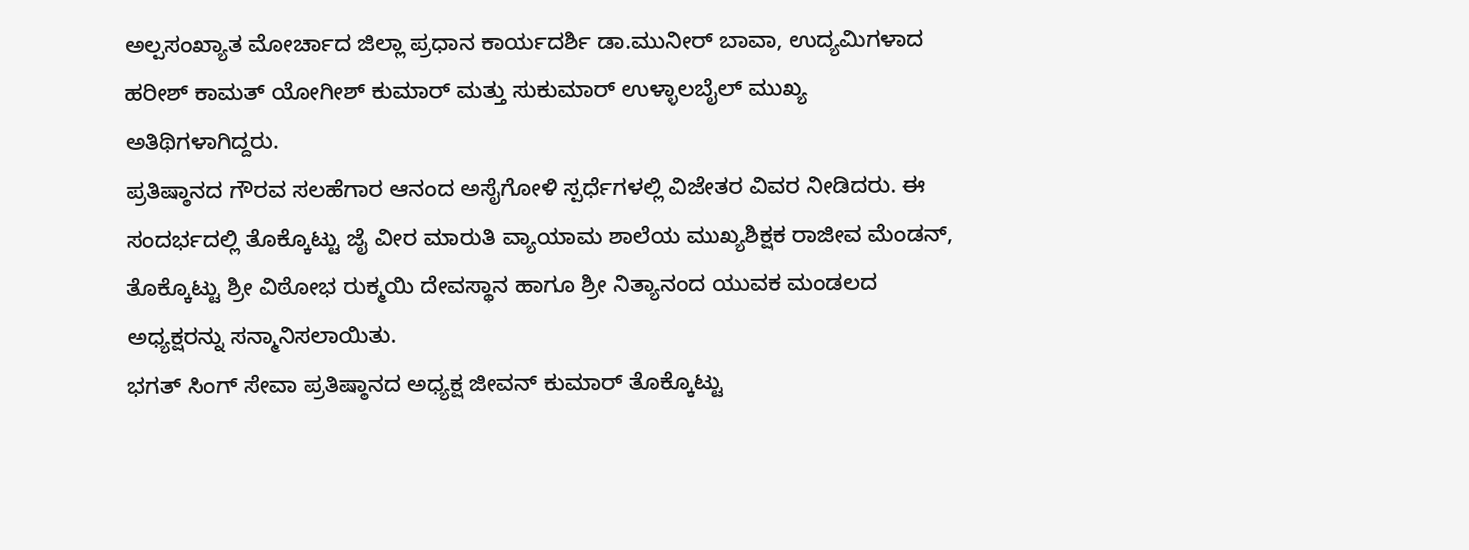ಅಲ್ಪಸಂಖ್ಯಾತ ಮೋರ್ಚಾದ ಜಿಲ್ಲಾ ಪ್ರಧಾನ ಕಾರ್ಯದರ್ಶಿ ಡಾ.ಮುನೀರ್ ಬಾವಾ, ಉದ್ಯಮಿಗಳಾದ ಹರೀಶ್ ಕಾಮತ್ ಯೋಗೀಶ್ ಕುಮಾರ್ ಮತ್ತು ಸುಕುಮಾರ್ ಉಳ್ಳಾಲಬೈಲ್ ಮುಖ್ಯ ಅತಿಥಿಗಳಾಗಿದ್ದರು.
ಪ್ರತಿಷ್ಠಾನದ ಗೌರವ ಸಲಹೆಗಾರ ಆನಂದ ಅಸೈಗೋಳಿ ಸ್ಪರ್ಧೆಗಳಲ್ಲಿ ವಿಜೇತರ ವಿವರ ನೀಡಿದರು. ಈ ಸಂದರ್ಭದಲ್ಲಿ ತೊಕ್ಕೊಟ್ಟು ಜೈ ವೀರ ಮಾರುತಿ ವ್ಯಾಯಾಮ ಶಾಲೆಯ ಮುಖ್ಯಶಿಕ್ಷಕ ರಾಜೀವ ಮೆಂಡನ್, ತೊಕ್ಕೊಟ್ಟು ಶ್ರೀ ವಿಠೋಭ ರುಕ್ಮಯಿ ದೇವಸ್ಥಾನ ಹಾಗೂ ಶ್ರೀ ನಿತ್ಯಾನಂದ ಯುವಕ ಮಂಡಲದ ಅಧ್ಯಕ್ಷರನ್ನು ಸನ್ಮಾನಿಸಲಾಯಿತು.
ಭಗತ್ ಸಿಂಗ್ ಸೇವಾ ಪ್ರತಿಷ್ಠಾನದ ಅಧ್ಯಕ್ಷ ಜೀವನ್ ಕುಮಾರ್ ತೊಕ್ಕೊಟ್ಟು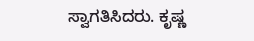ಸ್ವಾಗತಿಸಿದರು. ಕೃಷ್ಣ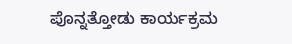ಪೊನ್ನತ್ತೋಡು ಕಾರ್ಯಕ್ರಮ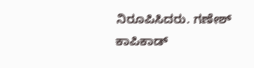ನಿರೂಪಿಸಿದರು. ಗಣೇಶ್ ಕಾಪಿಕಾಡ್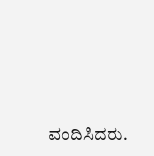ವಂದಿಸಿದರು.